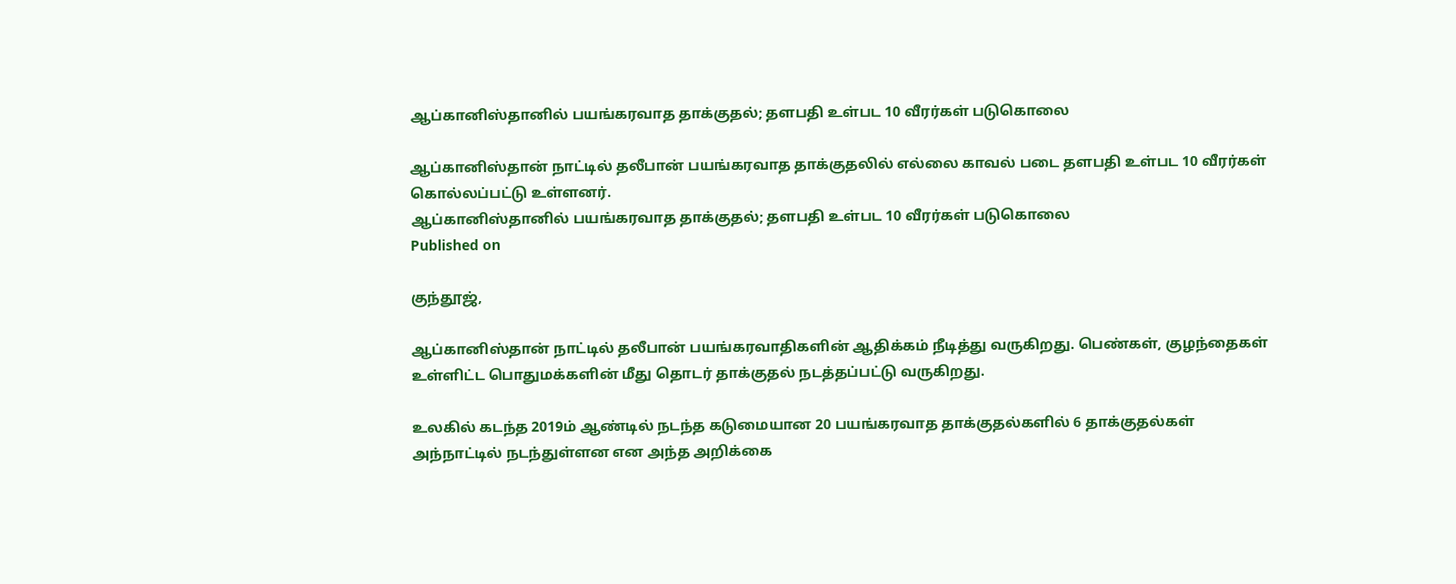ஆப்கானிஸ்தானில் பயங்கரவாத தாக்குதல்; தளபதி உள்பட 10 வீரர்கள் படுகொலை

ஆப்கானிஸ்தான் நாட்டில் தலீபான் பயங்கரவாத தாக்குதலில் எல்லை காவல் படை தளபதி உள்பட 10 வீரர்கள் கொல்லப்பட்டு உள்ளனர்.
ஆப்கானிஸ்தானில் பயங்கரவாத தாக்குதல்; தளபதி உள்பட 10 வீரர்கள் படுகொலை
Published on

குந்தூஜ்,

ஆப்கானிஸ்தான் நாட்டில் தலீபான் பயங்கரவாதிகளின் ஆதிக்கம் நீடித்து வருகிறது. பெண்கள், குழந்தைகள் உள்ளிட்ட பொதுமக்களின் மீது தொடர் தாக்குதல் நடத்தப்பட்டு வருகிறது.

உலகில் கடந்த 2019ம் ஆண்டில் நடந்த கடுமையான 20 பயங்கரவாத தாக்குதல்களில் 6 தாக்குதல்கள் அந்நாட்டில் நடந்துள்ளன என அந்த அறிக்கை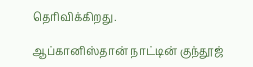தெரிவிக்கிறது.

ஆப்கானிஸ்தான் நாட்டின் குந்தூஜ்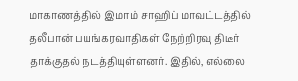மாகாணத்தில் இமாம் சாஹிப் மாவட்டத்தில் தலீபான் பயங்கரவாதிகள் நேற்றிரவு திடீர் தாக்குதல் நடத்தியுள்ளனர். இதில், எல்லை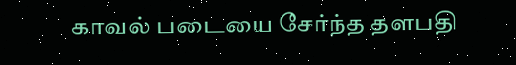காவல் படையை சேர்ந்த தளபதி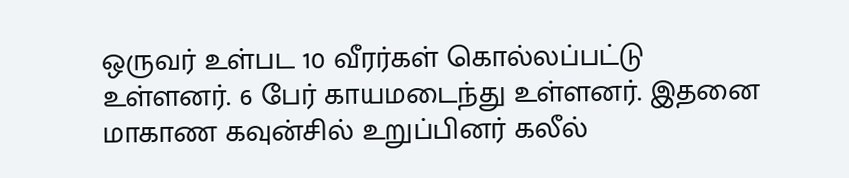ஒருவர் உள்பட 10 வீரர்கள் கொல்லப்பட்டு உள்ளனர். 6 பேர் காயமடைந்து உள்ளனர். இதனை மாகாண கவுன்சில் உறுப்பினர் கலீல்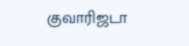குவாரிஜடா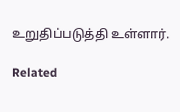உறுதிப்படுத்தி உள்ளார்.

Related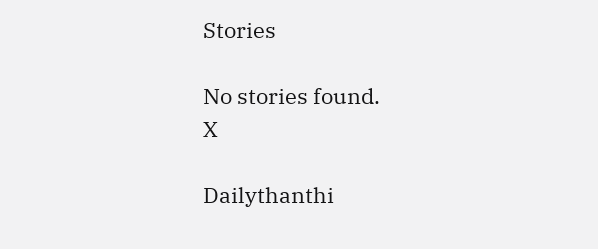Stories

No stories found.
X

Dailythanthi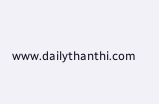www.dailythanthi.com